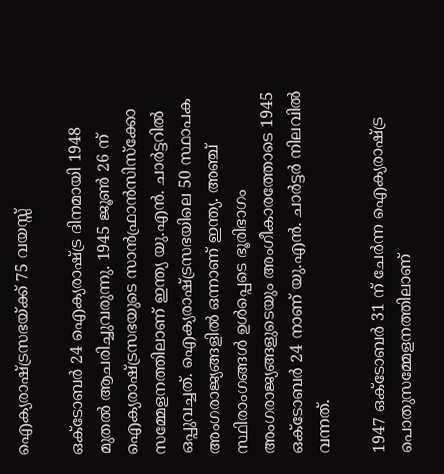ഐക്യരാഷ്ട്രസഭയ്ക്ക് 75 വയസ്സ്

ഒക്‌ടോബര്‍ 24 ഐക്യരാഷ്ട്ര ദിനമായി 1948 മുതല്‍ ആചരിച്ചുവരുന്നു. 1945 ജൂണ്‍ 26 ന് ഐക്യരാഷ്ട്രസഭയുടെ സാന്‍ഫ്രാന്‍സിസ്‌ക്കോ സമ്മേളനത്തിലാണ് ഇന്ത്യ യു.എന്‍. ചാര്‍ട്ടറില്‍ ഒപ്പുവച്ചത്. ഐക്യരാഷ്ട്രസഭയിലെ 50 സ്ഥാപക അംഗരാജ്യങ്ങളില്‍ ഒന്നാണ് ഇന്ത്യ. അഞ്ച് സ്ഥിരാംഗങ്ങള്‍ ഉള്‍പ്പെടെ ഭൂരിഭാഗം അംഗരാജ്യങ്ങളുടെയും അംഗീകാരത്തോടെ 1945 ഒക്‌ടോബര്‍ 24 നാണ് യു.എന്‍. ചാര്‍ട്ടര്‍ നിലവില്‍ വന്നത്.

1947 ഒക്‌ടോബര്‍ 31 ന് ചേര്‍ന്ന ഐക്യരാഷ്ട്ര പൊതുസമ്മേളനത്തിലാണ്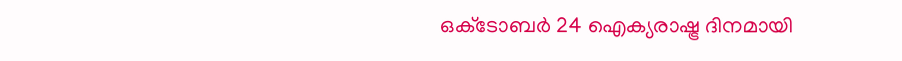ഒക്‌ടോബര്‍ 24 ഐക്യരാഷ്ട്ര ദിനമായി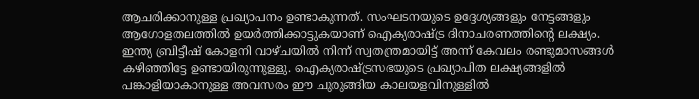ആചരിക്കാനുള്ള പ്രഖ്യാപനം ഉണ്ടാകുന്നത്. സംഘടനയുടെ ഉദ്ദേശ്യങ്ങളും നേട്ടങ്ങളും ആഗോളതലത്തില്‍ ഉയര്‍ത്തിക്കാട്ടുകയാണ് ഐക്യരാഷ്ട്ര ദിനാചരണത്തിന്റെ ലക്ഷ്യം.
ഇന്ത്യ ബ്രിട്ടീഷ് കോളനി വാഴ്ചയില്‍ നിന്ന് സ്വതന്ത്രമായിട്ട് അന്ന് കേവലം രണ്ടുമാസങ്ങള്‍ കഴിഞ്ഞിട്ടേ ഉണ്ടായിരുന്നുള്ളു. ഐക്യരാഷ്ട്രസഭയുടെ പ്രഖ്യാപിത ലക്ഷ്യങ്ങളില്‍ പങ്കാളിയാകാനുള്ള അവസരം ഈ ചുരുങ്ങിയ കാലയളവിനുള്ളില്‍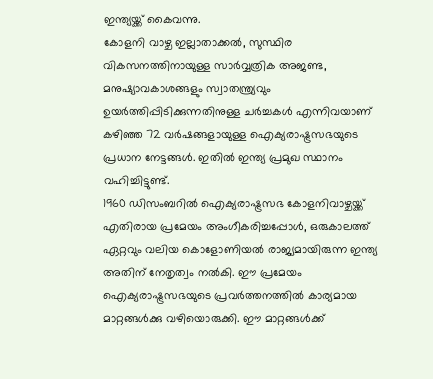ഇന്ത്യയ്ക്ക് കൈവന്നു.
കോളനി വാഴ്ച ഇല്ലാതാക്കല്‍, സുസ്ഥിര വികസനത്തിനായുള്ള സാര്‍വ്വത്രിക അജണ്ട, മനുഷ്യാവകാശങ്ങളും സ്വാതന്ത്ര്യവും ഉയര്‍ത്തിപ്പിടിക്കുന്നതിനുള്ള ചര്‍ച്ചകള്‍ എന്നിവയാണ് കഴിഞ്ഞ 72 വര്‍ഷങ്ങളായുള്ള ഐക്യരാഷ്ട്രസഭയുടെ പ്രധാന നേട്ടങ്ങള്‍. ഇതില്‍ ഇന്ത്യ പ്രമുഖ സ്ഥാനം വഹിച്ചിട്ടുണ്ട്.
1960 ഡിസംബറില്‍ ഐക്യരാഷ്ട്രസഭ കോളനിവാഴ്ചയ്ക്ക് എതിരായ പ്രമേയം അംഗീകരിച്ചപ്പോള്‍, ഒരുകാലത്ത് ഏറ്റവും വലിയ കൊളോണിയല്‍ രാജ്യമായിരുന്ന ഇന്ത്യ അതിന് നേതൃത്വം നല്‍കി. ഈ പ്രമേയം ഐക്യരാഷ്ട്രസഭയുടെ പ്രവര്‍ത്തനത്തില്‍ കാര്യമായ മാറ്റങ്ങള്‍ക്കു വഴിയൊരുക്കി. ഈ മാറ്റങ്ങള്‍ക്ക്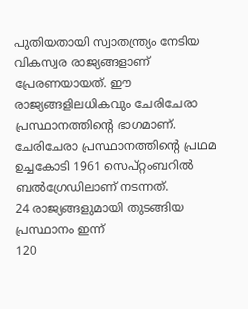പുതിയതായി സ്വാതന്ത്ര്യം നേടിയ വികസ്വര രാജ്യങ്ങളാണ് പ്രേരണയായത്. ഈ രാജ്യങ്ങളിലധികവും ചേരിചേരാ പ്രസ്ഥാനത്തിന്റെ ഭാഗമാണ്.
ചേരിചേരാ പ്രസ്ഥാനത്തിന്റെ പ്രഥമ ഉച്ചകോടി 1961 സെപ്റ്റംബറില്‍ ബല്‍ഗ്രേഡിലാണ് നടന്നത്.
24 രാജ്യങ്ങളുമായി തുടങ്ങിയ പ്രസ്ഥാനം ഇന്ന്
120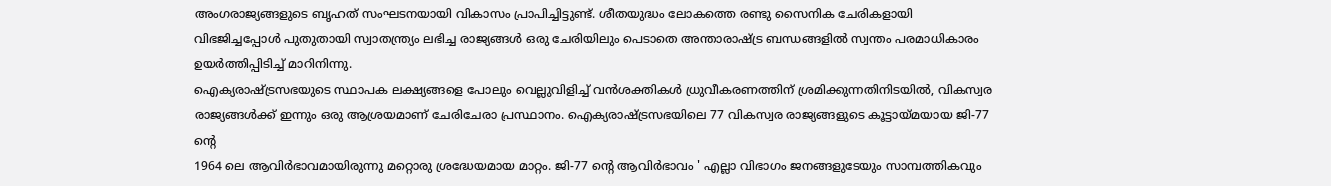അംഗരാജ്യങ്ങളുടെ ബൃഹത് സംഘടനയായി വികാസം പ്രാപിച്ചിട്ടുണ്ട്. ശീതയുദ്ധം ലോകത്തെ രണ്ടു സൈനിക ചേരികളായി വിഭജിച്ചപ്പോള്‍ പുതുതായി സ്വാതന്ത്ര്യം ലഭിച്ച രാജ്യങ്ങള്‍ ഒരു ചേരിയിലും പെടാതെ അന്താരാഷ്ട്ര ബന്ധങ്ങളില്‍ സ്വന്തം പരമാധികാരം ഉയര്‍ത്തിപ്പിടിച്ച് മാറിനിന്നു.
ഐക്യരാഷ്ട്രസഭയുടെ സ്ഥാപക ലക്ഷ്യങ്ങളെ പോലും വെല്ലുവിളിച്ച് വന്‍ശക്തികള്‍ ധ്രുവീകരണത്തിന് ശ്രമിക്കുന്നതിനിടയില്‍, വികസ്വര രാജ്യങ്ങള്‍ക്ക് ഇന്നും ഒരു ആശ്രയമാണ് ചേരിചേരാ പ്രസ്ഥാനം. ഐക്യരാഷ്ട്രസഭയിലെ 77 വികസ്വര രാജ്യങ്ങളുടെ കൂട്ടായ്മയായ ജി-77 ന്റെ
1964 ലെ ആവിര്‍ഭാവമായിരുന്നു മറ്റൊരു ശ്രദ്ധേയമായ മാറ്റം. ജി-77 ന്റെ ആവിര്‍ഭാവം ' എല്ലാ വിഭാഗം ജനങ്ങളുടേയും സാമ്പത്തികവും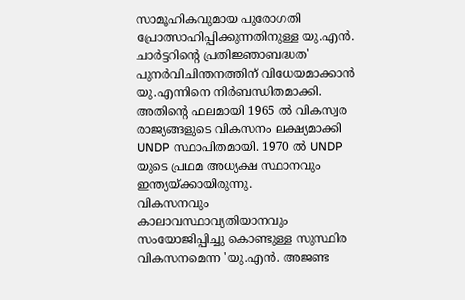സാമൂഹികവുമായ പുരോഗതി പ്രോത്സാഹിപ്പിക്കുന്നതിനുള്ള യു.എന്‍. ചാര്‍ട്ടറിന്റെ പ്രതിജ്ഞാബദ്ധത' പുനര്‍വിചിന്തനത്തിന് വിധേയമാക്കാന്‍ യു.എന്നിനെ നിര്‍ബന്ധിതമാക്കി. അതിന്റെ ഫലമായി 1965 ല്‍ വികസ്വര രാജ്യങ്ങളുടെ വികസനം ലക്ഷ്യമാക്കി UNDP സ്ഥാപിതമായി. 1970 ല്‍ UNDP യുടെ പ്രഥമ അധ്യക്ഷ സ്ഥാനവും ഇന്ത്യയ്ക്കായിരുന്നു.
വികസനവും കാലാവസ്ഥാവ്യതിയാനവും സംയോജിപ്പിച്ചു കൊണ്ടുള്ള സുസ്ഥിര വികസനമെന്ന 'യു.എന്‍. അജണ്ട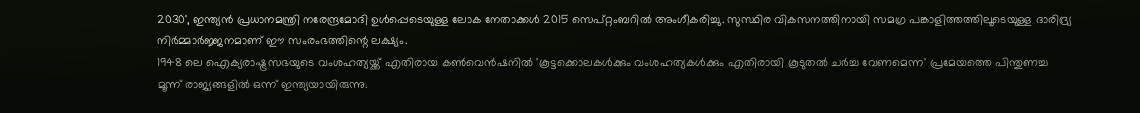2030', ഇന്ത്യന്‍ പ്രധാനമന്ത്രി നരേന്ദ്രമോദി ഉള്‍പ്പെടെയുള്ള ലോക നേതാക്കള്‍ 2015 സെപ്റ്റംബറില്‍ അംഗീകരിച്ചു. സുസ്ഥിര വികസനത്തിനായി സമഗ്ര പങ്കാളിത്തത്തിലൂടെയുള്ള ദാരിദ്ര്യ നിര്‍മ്മാര്‍ജ്ജനമാണ് ഈ സംരംഭത്തിന്റെ ലക്ഷ്യം.
1948 ലെ ഐക്യരാഷ്ട്രസഭയുടെ വംശഹത്യയ്ക്ക് എതിരായ കണ്‍വെന്‍ഷനില്‍ 'കൂട്ടക്കൊലകള്‍ക്കും വംശഹത്യകള്‍ക്കും എതിരായി കൂടുതല്‍ ചര്‍ച്ച വേണമെന്ന' പ്രമേയത്തെ പിന്തുണച്ച മൂന്ന് രാജ്യങ്ങളില്‍ ഒന്ന് ഇന്ത്യയായിരുന്നു.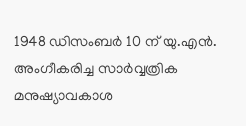1948 ഡിസംബര്‍ 10 ന് യു.എന്‍. അംഗീകരിച്ച സാര്‍വ്വത്രിക മനുഷ്യാവകാശ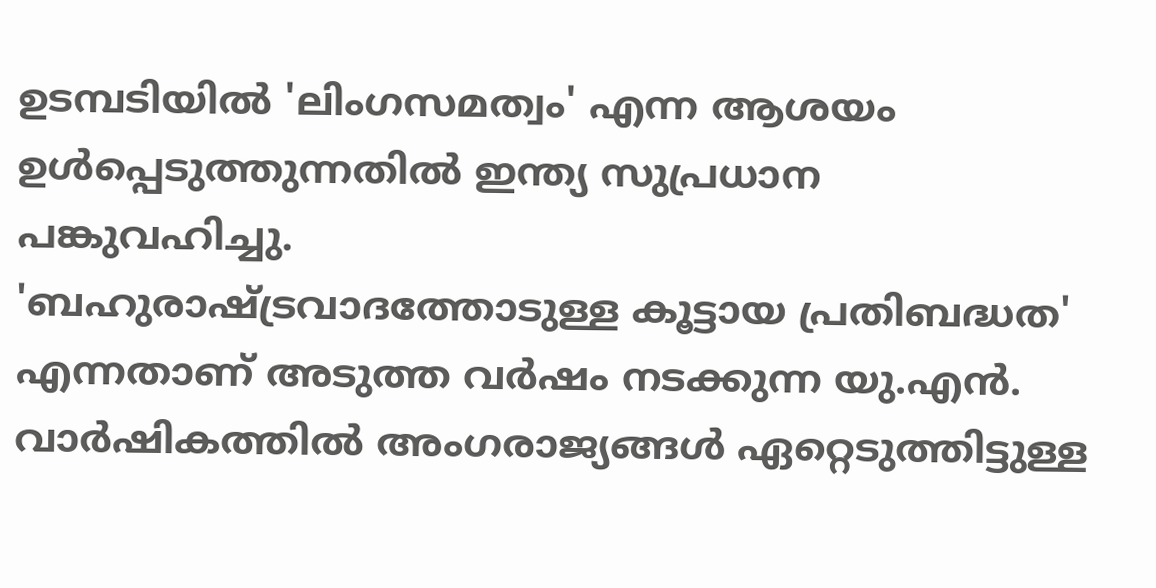ഉടമ്പടിയില്‍ 'ലിംഗസമത്വം' എന്ന ആശയം ഉള്‍പ്പെടുത്തുന്നതില്‍ ഇന്ത്യ സുപ്രധാന പങ്കുവഹിച്ചു.
'ബഹുരാഷ്ട്രവാദത്തോടുള്ള കൂട്ടായ പ്രതിബദ്ധത' എന്നതാണ് അടുത്ത വര്‍ഷം നടക്കുന്ന യു.എന്‍. വാര്‍ഷികത്തില്‍ അംഗരാജ്യങ്ങള്‍ ഏറ്റെടുത്തിട്ടുള്ള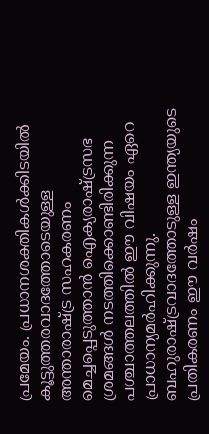പ്രമേയം. പ്രധാനശക്തികള്‍ക്കിടയില്‍ കൂട്ടുത്തരവാദത്തോടെയുള്ള അന്താരാഷ്ട്ര സഹകരണം മെച്ചപ്പെടുത്താന്‍ ഐക്യരാഷ്ട്രസഭ ശ്രമങ്ങള്‍ നടത്തിക്കൊണ്ടിരിക്കുന്ന പശ്ചാത്തലത്തില്‍ ഈ വിഷയം ഏറെ പ്രാധാന്യമര്‍ഹിക്കുന്നു.
ബഹുരാഷ്ട്രവാദത്തോടുള്ള ഇന്ത്യയുടെ പ്രതികരണം ഈ വര്‍ഷം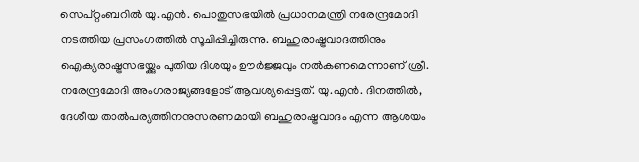സെപ്റ്റംബറില്‍ യു.എന്‍. പൊതുസഭയില്‍ പ്രധാനമന്ത്രി നരേന്ദ്രമോദി നടത്തിയ പ്രസംഗത്തില്‍ സൂചിപ്പിച്ചിരുന്നു. ബഹുരാഷ്ട്രവാദത്തിനും ഐക്യരാഷ്ട്രസഭയ്ക്കും പുതിയ ദിശയും ഊര്‍ജ്ജവും നല്‍കണമെന്നാണ് ശ്രീ. നരേന്ദ്രമോദി അംഗരാജ്യങ്ങളോട് ആവശ്യപ്പെട്ടത്. യു.എന്‍. ദിനത്തില്‍, ദേശീയ താല്‍പര്യത്തിനനുസരണമായി ബഹുരാഷ്ട്രവാദം എന്ന ആശയം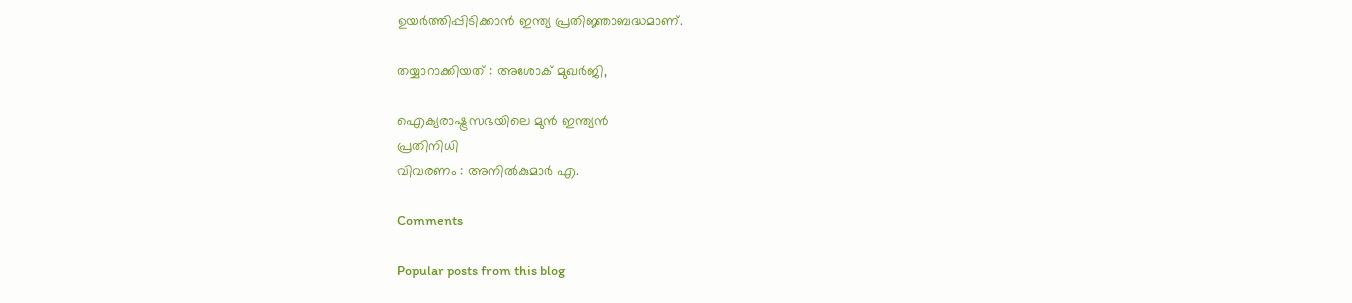ഉയര്‍ത്തിപ്പിടിക്കാന്‍ ഇന്ത്യ പ്രതിജ്ഞാബദ്ധമാണ്.

തയ്യാറാക്കിയത് : അശോക് മുഖര്‍ജി,

ഐക്യരാഷ്ട്രസഭയിലെ മുന്‍ ഇന്ത്യന്‍
പ്രതിനിധി
വിവരണം : അനില്‍കുമാര്‍ എ.

Comments

Popular posts from this blog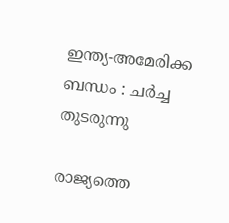ഇന്ത്യ-അമേരിക്ക ബന്ധം : ചര്‍ച്ച തുടരുന്നു

രാജ്യത്തെ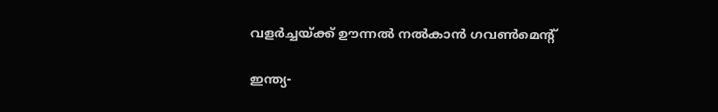വളര്‍ച്ചയ്ക്ക് ഊന്നല്‍ നല്‍കാന്‍ ഗവണ്‍മെന്റ്

ഇന്ത്യ-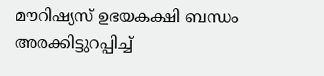മൗറിഷ്യസ് ഉഭയകക്ഷി ബന്ധം അരക്കിട്ടുറപ്പിച്ച്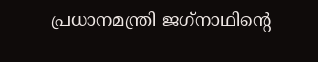പ്രധാനമന്ത്രി ജഗ്‌നാഥിന്റെ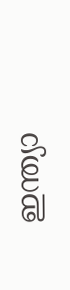ഇന്ത്യാ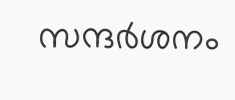സന്ദര്‍ശനം